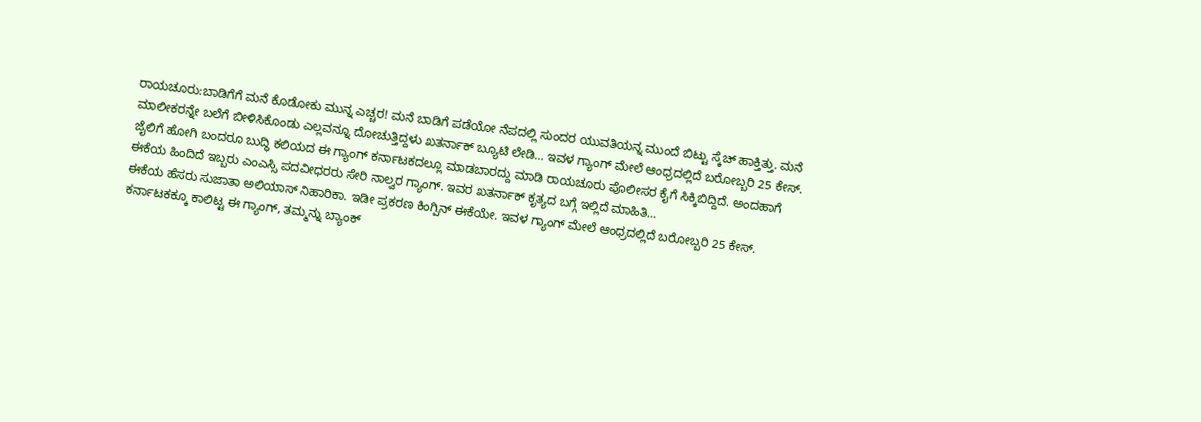ರಾಯಚೂರು:ಬಾಡಿಗೆಗೆ ಮನೆ ಕೊಡೋಕು ಮುನ್ನ ಎಚ್ಚರ! ಮನೆ ಬಾಡಿಗೆ ಪಡೆಯೋ ನೆಪದಲ್ಲಿ ಸುಂದರ ಯುವತಿಯನ್ನ ಮುಂದೆ ಬಿಟ್ಟು ಸ್ಕೆಚ್ ಹಾಕ್ತಿತ್ತು. ಮನೆ ಮಾಲೀಕರನ್ನೇ ಬಲೆಗೆ ಬೀಳಿಸಿಕೊಂಡು ಎಲ್ಲವನ್ನೂ ದೋಚುತ್ತಿದ್ದಳು ಖತರ್ನಾಕ್ ಬ್ಯೂಟಿ ಲೇಡಿ… ಇವಳ ಗ್ಯಾಂಗ್ ಮೇಲೆ ಆಂಧ್ರದಲ್ಲಿದೆ ಬರೋಬ್ಬರಿ 25 ಕೇಸ್. ಜೈಲಿಗೆ ಹೋಗಿ ಬಂದರೂ ಬುದ್ಧಿ ಕಲಿಯದ ಈ ಗ್ಯಾಂಗ್ ಕರ್ನಾಟಕದಲ್ಲೂ ಮಾಡಬಾರದ್ದು ಮಾಡಿ ರಾಯಚೂರು ಪೊಲೀಸರ ಕೈಗೆ ಸಿಕ್ಕಿಬಿದ್ದಿದೆ. ಅಂದಹಾಗೆ ಈಕೆಯ ಹಿಂದಿದೆ ಇಬ್ಬರು ಎಂಎಸ್ಸಿ ಪದವೀಧರರು ಸೇರಿ ನಾಲ್ವರ ಗ್ಯಾಂಗ್. ಇವರ ಖತರ್ನಾಕ್ ಕೃತ್ಯದ ಬಗ್ಗೆ ಇಲ್ಲಿದೆ ಮಾಹಿತಿ…
ಈಕೆಯ ಹೆಸರು ಸುಜಾತಾ ಅಲಿಯಾಸ್ ನಿಹಾರಿಕಾ. ಇಡೀ ಪ್ರಕರಣ ಕಿಂಗ್ಪಿನ್ ಈಕೆಯೇ. ಇವಳ ಗ್ಯಾಂಗ್ ಮೇಲೆ ಆಂಧ್ರದಲ್ಲಿದೆ ಬರೋಬ್ಬರಿ 25 ಕೇಸ್. ಕರ್ನಾಟಕಕ್ಕೂ ಕಾಲಿಟ್ಟ ಈ ಗ್ಯಾಂಗ್, ತಮ್ಮನ್ನು ಬ್ಯಾಂಕ್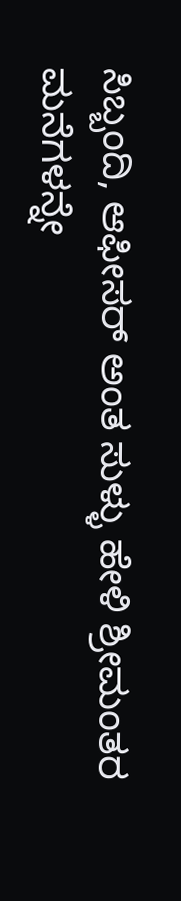ಸಿಬ್ಬಂದಿ, ಆಫೀಸರ್ ಅಂತ ಸುಳ್ಳು ಹೇಳಿ ಶ್ರೀಮಂತರ ಮನೆಗಳನ್ನೇ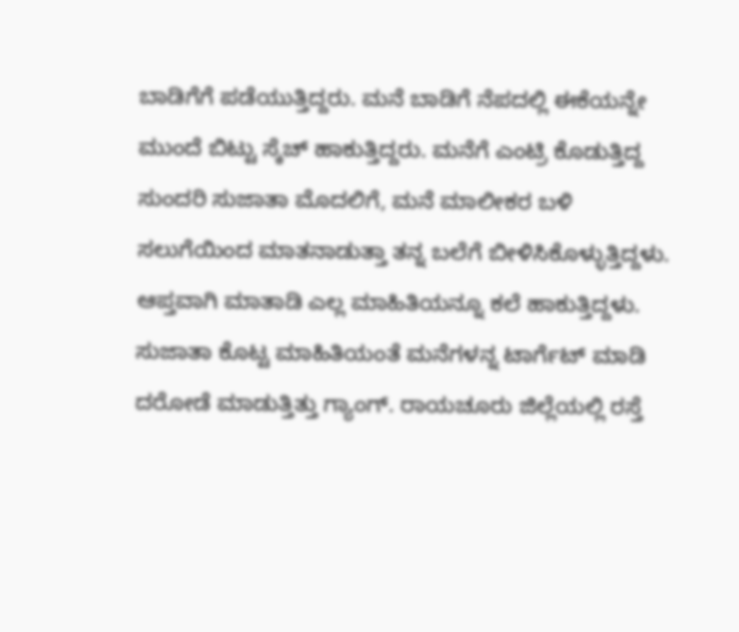ಬಾಡಿಗೆಗೆ ಪಡೆಯುತ್ತಿದ್ದರು. ಮನೆ ಬಾಡಿಗೆ ನೆಪದಲ್ಲಿ ಈಕೆಯನ್ನೇ ಮುಂದೆ ಬಿಟ್ಟು ಸ್ಕೆಚ್ ಹಾಕುತ್ತಿದ್ದರು. ಮನೆಗೆ ಎಂಟ್ರಿ ಕೊಡುತ್ತಿದ್ದ ಸುಂದರಿ ಸುಜಾತಾ ಮೊದಲಿಗೆ, ಮನೆ ಮಾಲೀಕರ ಬಳಿ ಸಲುಗೆಯಿಂದ ಮಾತನಾಡುತ್ತಾ ತನ್ನ ಬಲೆಗೆ ಬೀಳಿಸಿಕೊಳ್ಳುತ್ತಿದ್ದಳು. ಆಪ್ತವಾಗಿ ಮಾತಾಡಿ ಎಲ್ಲ ಮಾಹಿತಿಯನ್ನೂ ಕಲೆ ಹಾಕುತ್ತಿದ್ದಳು.
ಸುಜಾತಾ ಕೊಟ್ಟ ಮಾಹಿತಿಯಂತೆ ಮನೆಗಳನ್ನ ಟಾರ್ಗೆಟ್ ಮಾಡಿ ದರೋಡೆ ಮಾಡುತ್ತಿತ್ತು ಗ್ಯಾಂಗ್. ರಾಯಚೂರು ಜಿಲ್ಲೆಯಲ್ಲಿ ರಸ್ತೆ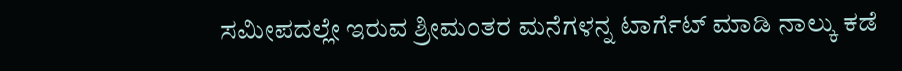ಸಮೀಪದಲ್ಲೇ ಇರುವ ಶ್ರೀಮಂತರ ಮನೆಗಳನ್ನ ಟಾರ್ಗೆಟ್ ಮಾಡಿ ನಾಲ್ಕು ಕಡೆ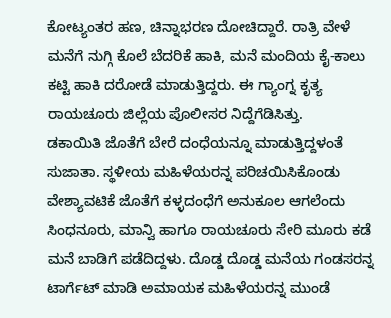ಕೋಟ್ಯಂತರ ಹಣ, ಚಿನ್ನಾಭರಣ ದೋಚಿದ್ದಾರೆ. ರಾತ್ರಿ ವೇಳೆ ಮನೆಗೆ ನುಗ್ಗಿ ಕೊಲೆ ಬೆದರಿಕೆ ಹಾಕಿ, ಮನೆ ಮಂದಿಯ ಕೈ-ಕಾಲು ಕಟ್ಟಿ ಹಾಕಿ ದರೋಡೆ ಮಾಡುತ್ತಿದ್ದರು. ಈ ಗ್ಯಾಂಗ್ನ ಕೃತ್ಯ ರಾಯಚೂರು ಜಿಲ್ಲೆಯ ಪೊಲೀಸರ ನಿದ್ದೆಗೆಡಿಸಿತ್ತು.
ಡಕಾಯಿತಿ ಜೊತೆಗೆ ಬೇರೆ ದಂಧೆಯನ್ನೂ ಮಾಡುತ್ತಿದ್ದಳಂತೆ ಸುಜಾತಾ. ಸ್ಥಳೀಯ ಮಹಿಳೆಯರನ್ನ ಪರಿಚಯಿಸಿಕೊಂಡು ವೇಶ್ಯಾವಟಿಕೆ ಜೊತೆಗೆ ಕಳ್ಳದಂಧೆಗೆ ಅನುಕೂಲ ಆಗಲೆಂದು ಸಿಂಧನೂರು, ಮಾನ್ವಿ ಹಾಗೂ ರಾಯಚೂರು ಸೇರಿ ಮೂರು ಕಡೆ ಮನೆ ಬಾಡಿಗೆ ಪಡೆದಿದ್ದಳು. ದೊಡ್ಡ ದೊಡ್ಡ ಮನೆಯ ಗಂಡಸರನ್ನ ಟಾರ್ಗೆಟ್ ಮಾಡಿ ಅಮಾಯಕ ಮಹಿಳೆಯರನ್ನ ಮುಂಡೆ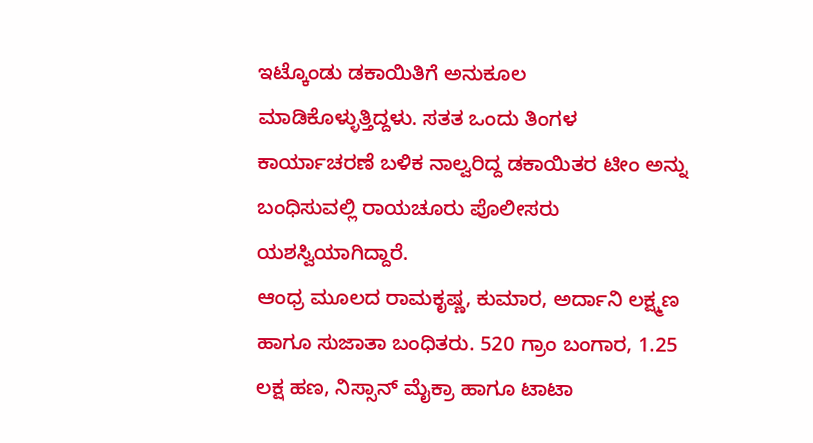ಇಟ್ಕೊಂಡು ಡಕಾಯಿತಿಗೆ ಅನುಕೂಲ ಮಾಡಿಕೊಳ್ಳುತ್ತಿದ್ದಳು. ಸತತ ಒಂದು ತಿಂಗಳ ಕಾರ್ಯಾಚರಣೆ ಬಳಿಕ ನಾಲ್ವರಿದ್ದ ಡಕಾಯಿತರ ಟೀಂ ಅನ್ನು ಬಂಧಿಸುವಲ್ಲಿ ರಾಯಚೂರು ಪೊಲೀಸರು ಯಶಸ್ವಿಯಾಗಿದ್ದಾರೆ.
ಆಂಧ್ರ ಮೂಲದ ರಾಮಕೃಷ್ಣ, ಕುಮಾರ, ಅರ್ದಾನಿ ಲಕ್ಷ್ಮಣ ಹಾಗೂ ಸುಜಾತಾ ಬಂಧಿತರು. 520 ಗ್ರಾಂ ಬಂಗಾರ, 1.25 ಲಕ್ಷ ಹಣ, ನಿಸ್ಸಾನ್ ಮೈಕ್ರಾ ಹಾಗೂ ಟಾಟಾ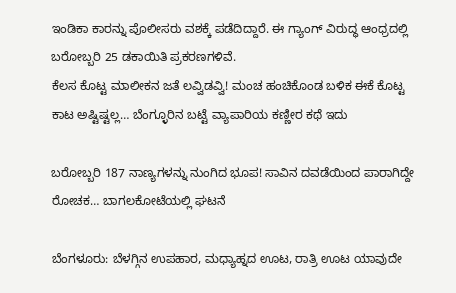ಇಂಡಿಕಾ ಕಾರನ್ನು ಪೊಲೀಸರು ವಶಕ್ಕೆ ಪಡೆದಿದ್ದಾರೆ. ಈ ಗ್ಯಾಂಗ್ ವಿರುದ್ಧ ಆಂಧ್ರದಲ್ಲಿ ಬರೋಬ್ಬರಿ 25 ಡಕಾಯಿತಿ ಪ್ರಕರಣಗಳಿವೆ.
ಕೆಲಸ ಕೊಟ್ಟ ಮಾಲೀಕನ ಜತೆ ಲವ್ವಿಡವ್ವಿ! ಮಂಚ ಹಂಚಿಕೊಂಡ ಬಳಿಕ ಈಕೆ ಕೊಟ್ಟ ಕಾಟ ಅಷ್ಟಿಷ್ಟಲ್ಲ… ಬೆಂಗ್ಳೂರಿನ ಬಟ್ಟೆ ವ್ಯಾಪಾರಿಯ ಕಣ್ಣೀರ ಕಥೆ ಇದು

ಬರೋಬ್ಬರಿ 187 ನಾಣ್ಯಗಳನ್ನು ನುಂಗಿದ ಭೂಪ! ಸಾವಿನ ದವಡೆಯಿಂದ ಪಾರಾಗಿದ್ದೇ ರೋಚಕ… ಬಾಗಲಕೋಟೆಯಲ್ಲಿ ಘಟನೆ

ಬೆಂಗಳೂರು: ಬೆಳಗ್ಗಿನ ಉಪಹಾರ, ಮಧ್ಯಾಹ್ನದ ಊಟ, ರಾತ್ರಿ ಊಟ ಯಾವುದೇ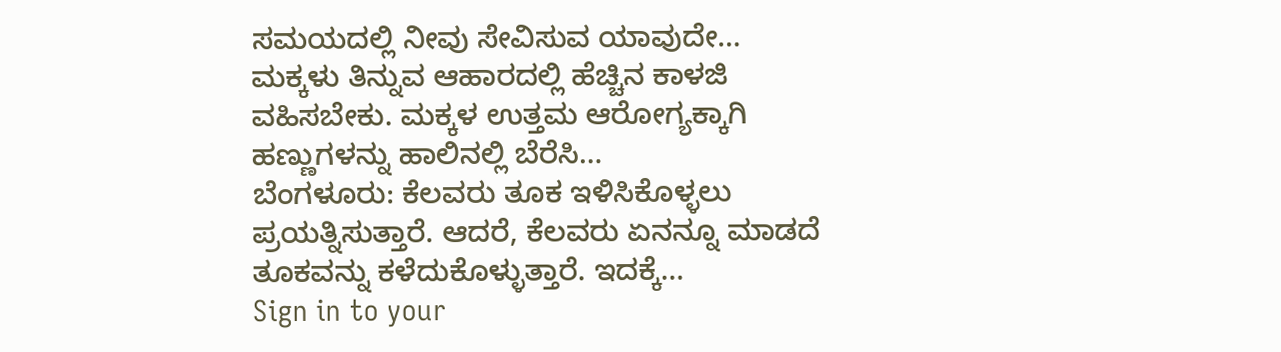ಸಮಯದಲ್ಲಿ ನೀವು ಸೇವಿಸುವ ಯಾವುದೇ…
ಮಕ್ಕಳು ತಿನ್ನುವ ಆಹಾರದಲ್ಲಿ ಹೆಚ್ಚಿನ ಕಾಳಜಿ ವಹಿಸಬೇಕು. ಮಕ್ಕಳ ಉತ್ತಮ ಆರೋಗ್ಯಕ್ಕಾಗಿ ಹಣ್ಣುಗಳನ್ನು ಹಾಲಿನಲ್ಲಿ ಬೆರೆಸಿ…
ಬೆಂಗಳೂರು: ಕೆಲವರು ತೂಕ ಇಳಿಸಿಕೊಳ್ಳಲು ಪ್ರಯತ್ನಿಸುತ್ತಾರೆ. ಆದರೆ, ಕೆಲವರು ಏನನ್ನೂ ಮಾಡದೆ ತೂಕವನ್ನು ಕಳೆದುಕೊಳ್ಳುತ್ತಾರೆ. ಇದಕ್ಕೆ…
Sign in to your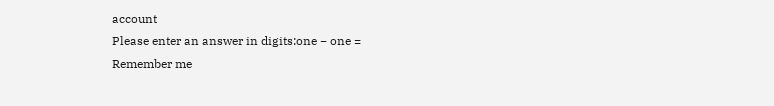account
Please enter an answer in digits:one − one =
Remember me